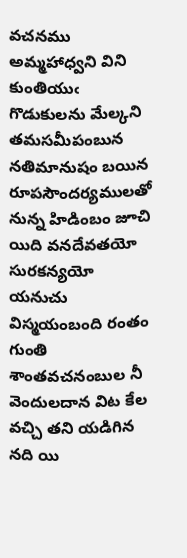వచనము
అమ్మహాధ్వని విని కుంతియుఁ గొడుకులను మేల్కని తమసమీపంబున నతిమానుషం బయిన రూపసౌందర్యములతో నున్న హిడింబం జూచి యిది వనదేవతయో సురకన్యయో యనుచు విస్మయంబంది రంతం గుంతి శాంతవచనంబుల నీ వెందులదాన విట కేల వచ్చి తని యడిగిన నది యి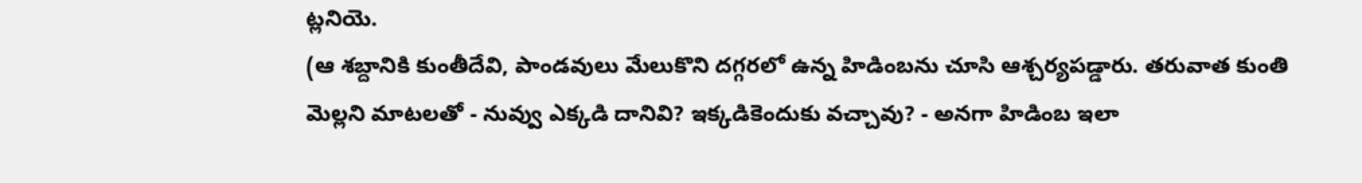ట్లనియె.
(ఆ శబ్దానికి కుంతీదేవి, పాండవులు మేలుకొని దగ్గరలో ఉన్న హిడింబను చూసి ఆశ్చర్యపడ్డారు. తరువాత కుంతి మెల్లని మాటలతో - నువ్వు ఎక్కడి దానివి? ఇక్కడికెందుకు వచ్చావు? - అనగా హిడింబ ఇలా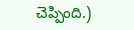చెప్పింది.)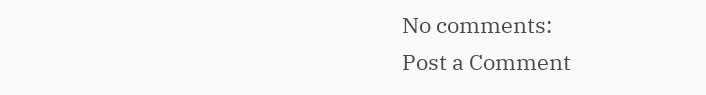No comments:
Post a Comment